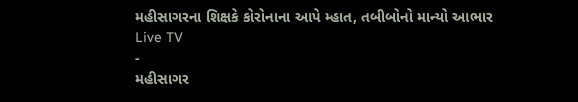મહીસાગરના શિક્ષકે કોરોનાના આપે મ્હાત, તબીબોનો માન્યો આભાર
Live TV
-
મહીસાગર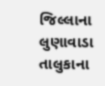જિલ્લાના લુણાવાડા તાલુકાના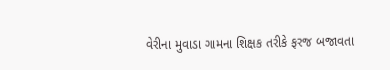વેરીના મુવાડા ગામના શિક્ષક તરીકે ફરજ બજાવતા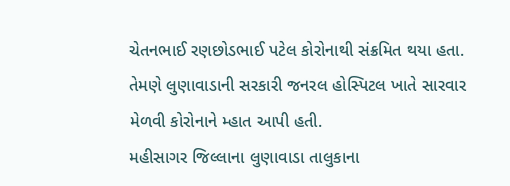ચેતનભાઈ રણછોડભાઈ પટેલ કોરોનાથી સંક્રમિત થયા હતા. તેમણે લુણાવાડાની સરકારી જનરલ હોસ્પિટલ ખાતે સારવાર મેળવી કોરોનાને મ્હાત આપી હતી.
મહીસાગર જિલ્લાના લુણાવાડા તાલુકાના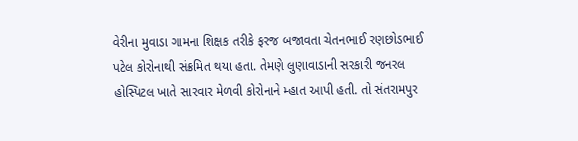વેરીના મુવાડા ગામના શિક્ષક તરીકે ફરજ બજાવતા ચેતનભાઈ રણછોડભાઈ પટેલ કોરોનાથી સંક્રમિત થયા હતા. તેમણે લુણાવાડાની સરકારી જનરલ હોસ્પિટલ ખાતે સારવાર મેળવી કોરોનાને મ્હાત આપી હતી. તો સંતરામપુર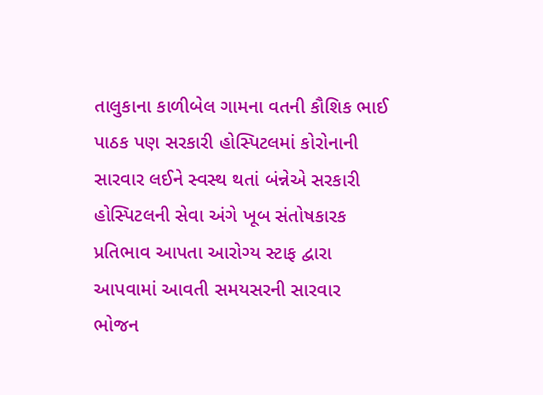તાલુકાના કાળીબેલ ગામના વતની કૌશિક ભાઈ પાઠક પણ સરકારી હોસ્પિટલમાં કોરોનાની સારવાર લઈને સ્વસ્થ થતાં બંન્નેએ સરકારી હોસ્પિટલની સેવા અંગે ખૂબ સંતોષકારક પ્રતિભાવ આપતા આરોગ્ય સ્ટાફ દ્વારા આપવામાં આવતી સમયસરની સારવાર ભોજન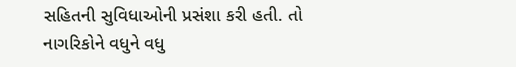સહિતની સુવિધાઓની પ્રસંશા કરી હતી. તો નાગરિકોને વધુને વધુ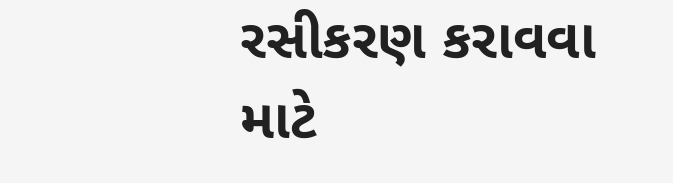રસીકરણ કરાવવા માટે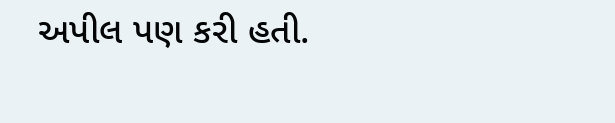અપીલ પણ કરી હતી.